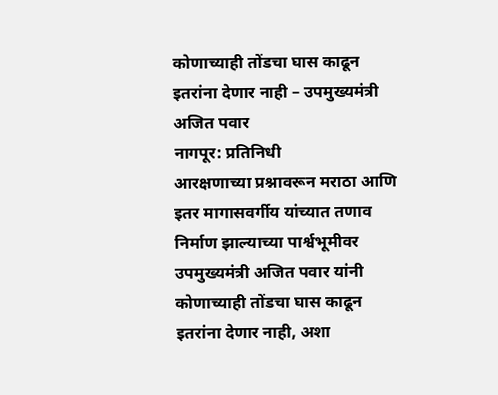कोणाच्याही तोंडचा घास काढून इतरांना देणार नाही – उपमुख्यमंत्री अजित पवार
नागपूर: प्रतिनिधी
आरक्षणाच्या प्रश्नावरून मराठा आणि इतर मागासवर्गीय यांच्यात तणाव निर्माण झाल्याच्या पार्श्वभूमीवर उपमुख्यमंत्री अजित पवार यांनी कोणाच्याही तोंडचा घास काढून इतरांना देणार नाही, अशा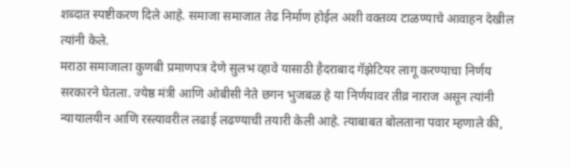शब्दात स्पष्टीकरण दिले आहे. समाजा समाजात तेढ निर्माण होईल अशी वक्तव्य टाळण्याचे आवाहन देखील त्यांनी केले.
मराठा समाजाला कुणबी प्रमाणपत्र देणे सुलभ व्हावे यासाठी हैदराबाद गॅझेटियर लागू करण्याचा निर्णय सरकारने घेतला. ज्येष्ठ मंत्री आणि ओबीसी नेते छगन भुजबळ हे या निर्णयावर तीव्र नाराज असून त्यांनी न्यायालयीन आणि रस्त्यावरील लढाई लढण्याची तयारी केली आहे. त्याबाबत बोलताना पवार म्हणाले की,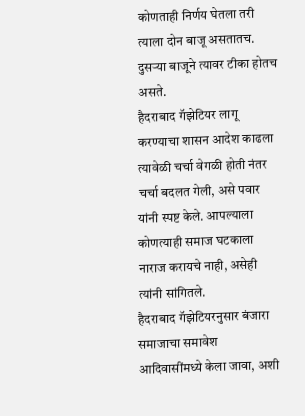कोणताही निर्णय घेतला तरी त्याला दोन बाजू असतातच. दुसऱ्या बाजूने त्यावर टीका होतच असते.
हैदराबाद गॅझेटियर लागू करण्याचा शासन आदेश काढला त्यावेळी चर्चा वेगळी होती नंतर चर्चा बदलत गेली, असे पवार यांनी स्पष्ट केले. आपल्याला कोणत्याही समाज घटकाला नाराज करायचे नाही, असेही त्यांनी सांगितले.
हैदराबाद गॅझेटियरनुसार बंजारा समाजाचा समावेश आदिवासींमध्ये केला जावा, अशी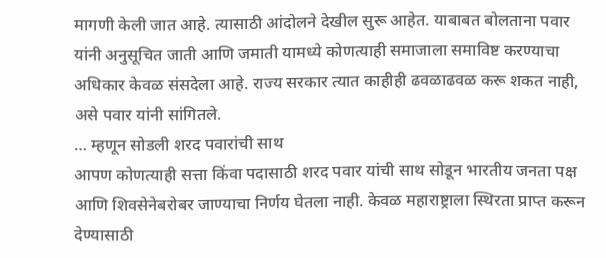मागणी केली जात आहे. त्यासाठी आंदोलने देखील सुरू आहेत. याबाबत बोलताना पवार यांनी अनुसूचित जाती आणि जमाती यामध्ये कोणत्याही समाजाला समाविष्ट करण्याचा अधिकार केवळ संसदेला आहे. राज्य सरकार त्यात काहीही ढवळाढवळ करू शकत नाही, असे पवार यांनी सांगितले.
… म्हणून सोडली शरद पवारांची साथ
आपण कोणत्याही सत्ता किंवा पदासाठी शरद पवार यांची साथ सोडून भारतीय जनता पक्ष आणि शिवसेनेबरोबर जाण्याचा निर्णय घेतला नाही. केवळ महाराष्ट्राला स्थिरता प्राप्त करून देण्यासाठी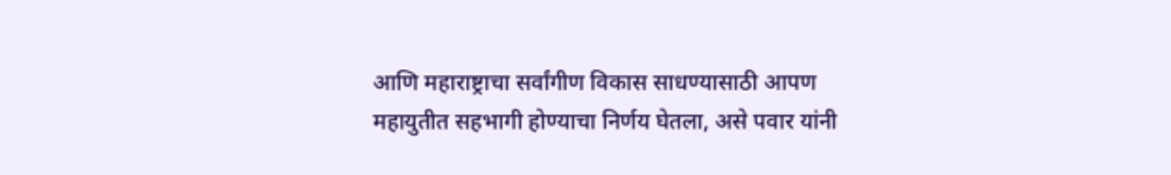आणि महाराष्ट्राचा सर्वांगीण विकास साधण्यासाठी आपण महायुतीत सहभागी होण्याचा निर्णय घेतला, असे पवार यांनी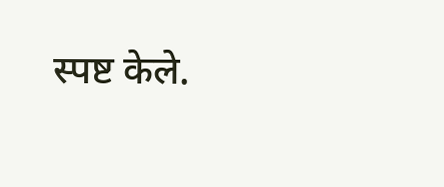स्पष्ट केले.